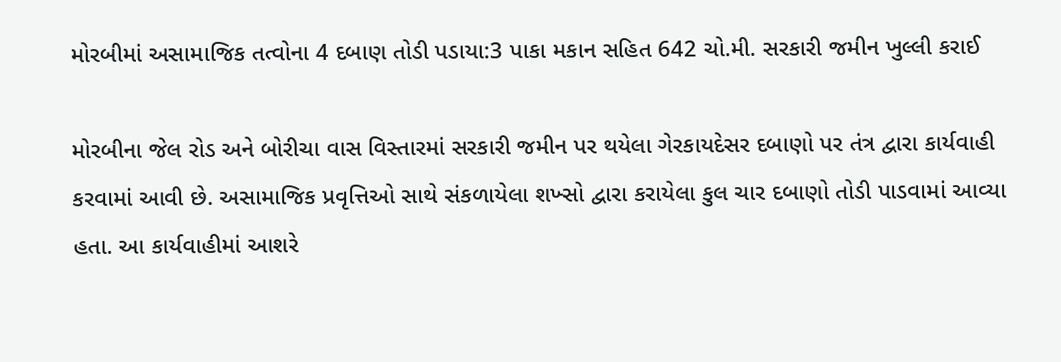મોરબીમાં અસામાજિક તત્વોના 4 દબાણ તોડી પડાયા:3 પાકા મકાન સહિત 642 ચો.મી. સરકારી જમીન ખુલ્લી કરાઈ

મોરબીના જેલ રોડ અને બોરીચા વાસ વિસ્તારમાં સરકારી જમીન પર થયેલા ગેરકાયદેસર દબાણો પર તંત્ર દ્વારા કાર્યવાહી કરવામાં આવી છે. અસામાજિક પ્રવૃત્તિઓ સાથે સંકળાયેલા શખ્સો દ્વારા કરાયેલા કુલ ચાર દબાણો તોડી પાડવામાં આવ્યા હતા. આ કાર્યવાહીમાં આશરે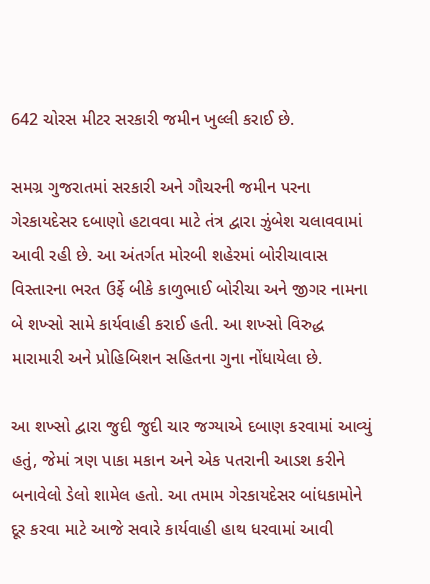642 ચોરસ મીટર સરકારી જમીન ખુલ્લી કરાઈ છે.

સમગ્ર ગુજરાતમાં સરકારી અને ગૌચરની જમીન પરના ગેરકાયદેસર દબાણો હટાવવા માટે તંત્ર દ્વારા ઝુંબેશ ચલાવવામાં આવી રહી છે. આ અંતર્ગત મોરબી શહેરમાં બોરીચાવાસ વિસ્તારના ભરત ઉર્ફે બીકે કાળુભાઈ બોરીચા અને જીગર નામના બે શખ્સો સામે કાર્યવાહી કરાઈ હતી. આ શખ્સો વિરુદ્ધ મારામારી અને પ્રોહિબિશન સહિતના ગુના નોંધાયેલા છે.

આ શખ્સો દ્વારા જુદી જુદી ચાર જગ્યાએ દબાણ કરવામાં આવ્યું હતું, જેમાં ત્રણ પાકા મકાન અને એક પતરાની આડશ કરીને બનાવેલો ડેલો શામેલ હતો. આ તમામ ગેરકાયદેસર બાંધકામોને દૂર કરવા માટે આજે સવારે કાર્યવાહી હાથ ધરવામાં આવી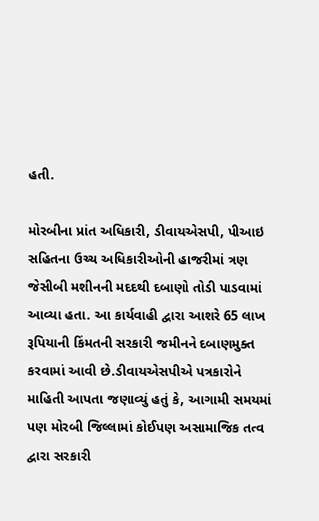હતી.

મોરબીના પ્રાંત અધિકારી, ડીવાયએસપી, પીઆઇ સહિતના ઉચ્ચ અધિકારીઓની હાજરીમાં ત્રણ જેસીબી મશીનની મદદથી દબાણો તોડી પાડવામાં આવ્યા હતા. આ કાર્યવાહી દ્વારા આશરે 65 લાખ રૂપિયાની કિંમતની સરકારી જમીનને દબાણમુક્ત કરવામાં આવી છે.ડીવાયએસપીએ પત્રકારોને માહિતી આપતા જણાવ્યું હતું કે, આગામી સમયમાં પણ મોરબી જિલ્લામાં કોઈપણ અસામાજિક તત્વ દ્વારા સરકારી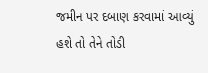જમીન પર દબાણ કરવામાં આવ્યું હશે તો તેને તોડી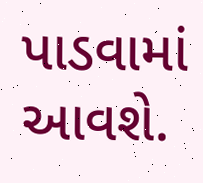પાડવામાં આવશે.